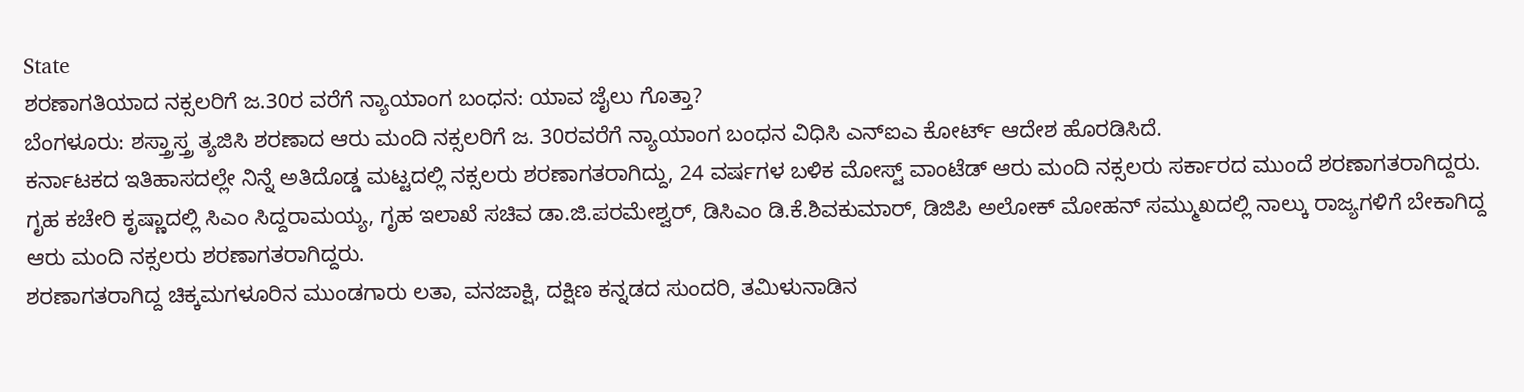State
ಶರಣಾಗತಿಯಾದ ನಕ್ಸಲರಿಗೆ ಜ.30ರ ವರೆಗೆ ನ್ಯಾಯಾಂಗ ಬಂಧನ: ಯಾವ ಜೈಲು ಗೊತ್ತಾ?
ಬೆಂಗಳೂರು: ಶಸ್ತ್ರಾಸ್ತ್ರ ತ್ಯಜಿಸಿ ಶರಣಾದ ಆರು ಮಂದಿ ನಕ್ಸಲರಿಗೆ ಜ. 30ರವರೆಗೆ ನ್ಯಾಯಾಂಗ ಬಂಧನ ವಿಧಿಸಿ ಎನ್ಐಎ ಕೋರ್ಟ್ ಆದೇಶ ಹೊರಡಿಸಿದೆ.
ಕರ್ನಾಟಕದ ಇತಿಹಾಸದಲ್ಲೇ ನಿನ್ನೆ ಅತಿದೊಡ್ಡ ಮಟ್ಟದಲ್ಲಿ ನಕ್ಸಲರು ಶರಣಾಗತರಾಗಿದ್ದು, 24 ವರ್ಷಗಳ ಬಳಿಕ ಮೋಸ್ಟ್ ವಾಂಟೆಡ್ ಆರು ಮಂದಿ ನಕ್ಸಲರು ಸರ್ಕಾರದ ಮುಂದೆ ಶರಣಾಗತರಾಗಿದ್ದರು.
ಗೃಹ ಕಚೇರಿ ಕೃಷ್ಣಾದಲ್ಲಿ ಸಿಎಂ ಸಿದ್ದರಾಮಯ್ಯ, ಗೃಹ ಇಲಾಖೆ ಸಚಿವ ಡಾ.ಜಿ.ಪರಮೇಶ್ವರ್, ಡಿಸಿಎಂ ಡಿ.ಕೆ.ಶಿವಕುಮಾರ್, ಡಿಜಿಪಿ ಅಲೋಕ್ ಮೋಹನ್ ಸಮ್ಮುಖದಲ್ಲಿ ನಾಲ್ಕು ರಾಜ್ಯಗಳಿಗೆ ಬೇಕಾಗಿದ್ದ ಆರು ಮಂದಿ ನಕ್ಸಲರು ಶರಣಾಗತರಾಗಿದ್ದರು.
ಶರಣಾಗತರಾಗಿದ್ದ ಚಿಕ್ಕಮಗಳೂರಿನ ಮುಂಡಗಾರು ಲತಾ, ವನಜಾಕ್ಷಿ, ದಕ್ಷಿಣ ಕನ್ನಡದ ಸುಂದರಿ, ತಮಿಳುನಾಡಿನ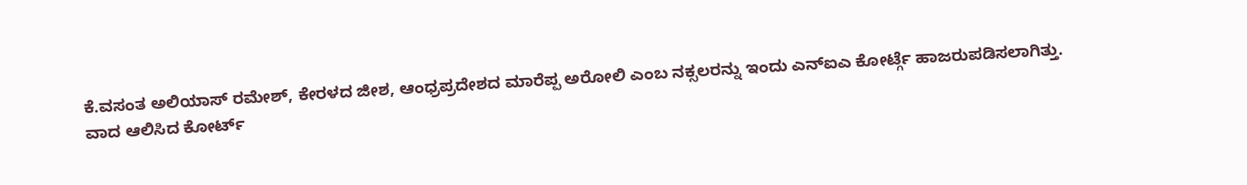ಕೆ.ವಸಂತ ಅಲಿಯಾಸ್ ರಮೇಶ್, ಕೇರಳದ ಜೀಶ, ಆಂಧ್ರಪ್ರದೇಶದ ಮಾರೆಪ್ಪ ಅರೋಲಿ ಎಂಬ ನಕ್ಸಲರನ್ನು ಇಂದು ಎನ್ಐಎ ಕೋರ್ಟ್ಗೆ ಹಾಜರುಪಡಿಸಲಾಗಿತ್ತು.
ವಾದ ಆಲಿಸಿದ ಕೋರ್ಟ್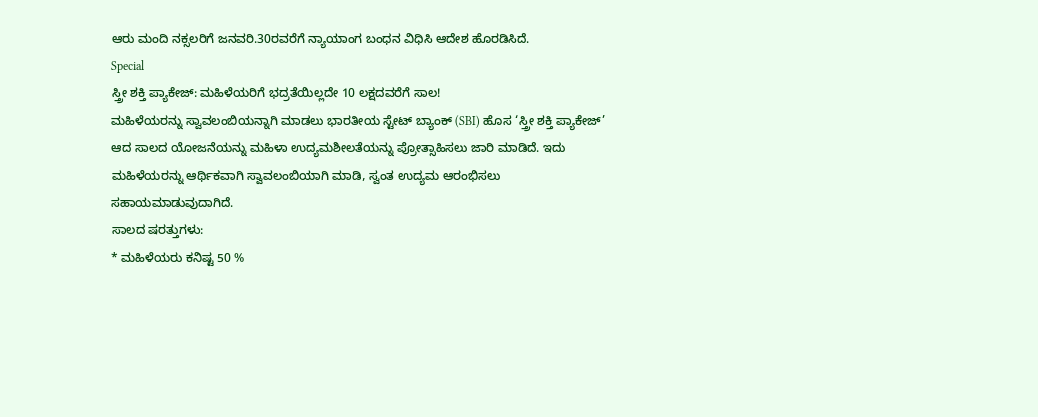ಆರು ಮಂದಿ ನಕ್ಸಲರಿಗೆ ಜನವರಿ.30ರವರೆಗೆ ನ್ಯಾಯಾಂಗ ಬಂಧನ ವಿಧಿಸಿ ಆದೇಶ ಹೊರಡಿಸಿದೆ.
Special
ಸ್ತ್ರೀ ಶಕ್ತಿ ಪ್ಯಾಕೇಜ್: ಮಹಿಳೆಯರಿಗೆ ಭದ್ರತೆಯಿಲ್ಲದೇ 10 ಲಕ್ಷದವರೆಗೆ ಸಾಲ!
ಮಹಿಳೆಯರನ್ನು ಸ್ವಾವಲಂಬಿಯನ್ನಾಗಿ ಮಾಡಲು ಭಾರತೀಯ ಸ್ಟೇಟ್ ಬ್ಯಾಂಕ್ (SBI) ಹೊಸ ‘ಸ್ತ್ರೀ ಶಕ್ತಿ ಪ್ಯಾಕೇಜ್’ ಆದ ಸಾಲದ ಯೋಜನೆಯನ್ನು ಮಹಿಳಾ ಉದ್ಯಮಶೀಲತೆಯನ್ನು ಪ್ರೋತ್ಸಾಹಿಸಲು ಜಾರಿ ಮಾಡಿದೆ. ಇದು ಮಹಿಳೆಯರನ್ನು ಆರ್ಥಿಕವಾಗಿ ಸ್ವಾವಲಂಬಿಯಾಗಿ ಮಾಡಿ, ಸ್ವಂತ ಉದ್ಯಮ ಆರಂಭಿಸಲು ಸಹಾಯಮಾಡುವುದಾಗಿದೆ.
ಸಾಲದ ಷರತ್ತುಗಳು:
* ಮಹಿಳೆಯರು ಕನಿಷ್ಟ 50 %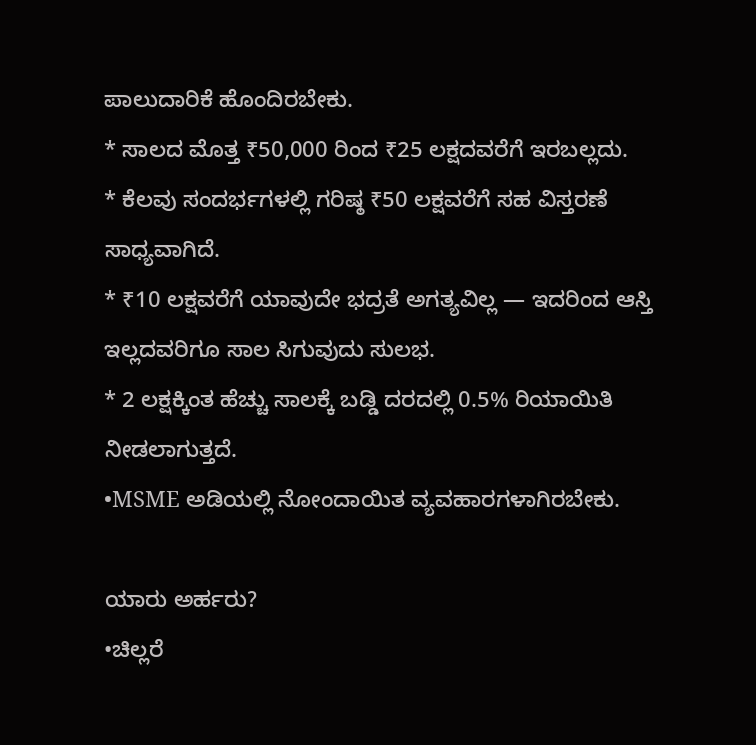ಪಾಲುದಾರಿಕೆ ಹೊಂದಿರಬೇಕು.
* ಸಾಲದ ಮೊತ್ತ ₹50,000 ರಿಂದ ₹25 ಲಕ್ಷದವರೆಗೆ ಇರಬಲ್ಲದು.
* ಕೆಲವು ಸಂದರ್ಭಗಳಲ್ಲಿ ಗರಿಷ್ಠ ₹50 ಲಕ್ಷವರೆಗೆ ಸಹ ವಿಸ್ತರಣೆ ಸಾಧ್ಯವಾಗಿದೆ.
* ₹10 ಲಕ್ಷವರೆಗೆ ಯಾವುದೇ ಭದ್ರತೆ ಅಗತ್ಯವಿಲ್ಲ — ಇದರಿಂದ ಆಸ್ತಿ ಇಲ್ಲದವರಿಗೂ ಸಾಲ ಸಿಗುವುದು ಸುಲಭ.
* 2 ಲಕ್ಷಕ್ಕಿಂತ ಹೆಚ್ಚು ಸಾಲಕ್ಕೆ ಬಡ್ಡಿ ದರದಲ್ಲಿ 0.5% ರಿಯಾಯಿತಿ ನೀಡಲಾಗುತ್ತದೆ.
•MSME ಅಡಿಯಲ್ಲಿ ನೋಂದಾಯಿತ ವ್ಯವಹಾರಗಳಾಗಿರಬೇಕು.

ಯಾರು ಅರ್ಹರು?
•ಚಿಲ್ಲರೆ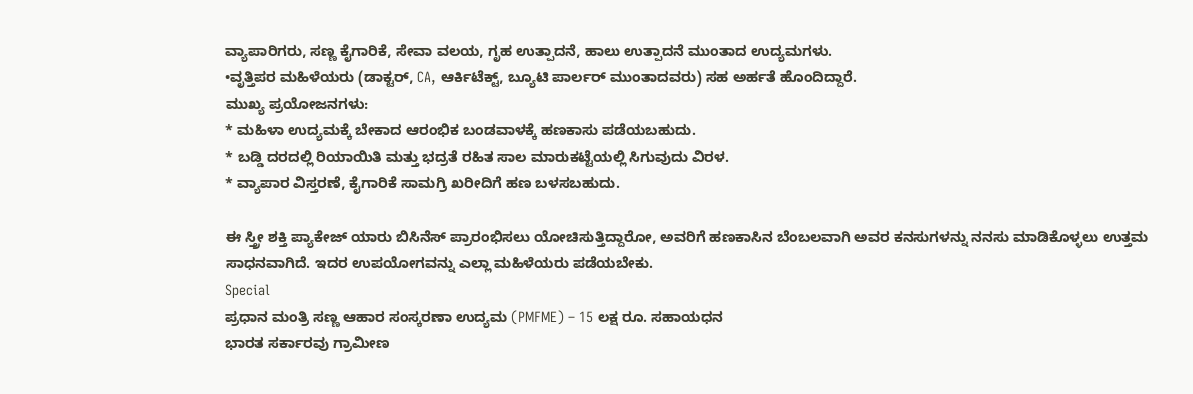ವ್ಯಾಪಾರಿಗರು, ಸಣ್ಣ ಕೈಗಾರಿಕೆ, ಸೇವಾ ವಲಯ, ಗೃಹ ಉತ್ಪಾದನೆ, ಹಾಲು ಉತ್ಪಾದನೆ ಮುಂತಾದ ಉದ್ಯಮಗಳು.
•ವೃತ್ತಿಪರ ಮಹಿಳೆಯರು (ಡಾಕ್ಟರ್, CA, ಆರ್ಕಿಟೆಕ್ಟ್, ಬ್ಯೂಟಿ ಪಾರ್ಲರ್ ಮುಂತಾದವರು) ಸಹ ಅರ್ಹತೆ ಹೊಂದಿದ್ದಾರೆ.
ಮುಖ್ಯ ಪ್ರಯೋಜನಗಳು:
* ಮಹಿಳಾ ಉದ್ಯಮಕ್ಕೆ ಬೇಕಾದ ಆರಂಭಿಕ ಬಂಡವಾಳಕ್ಕೆ ಹಣಕಾಸು ಪಡೆಯಬಹುದು.
* ಬಡ್ಡಿ ದರದಲ್ಲಿ ರಿಯಾಯಿತಿ ಮತ್ತು ಭದ್ರತೆ ರಹಿತ ಸಾಲ ಮಾರುಕಟ್ಟೆಯಲ್ಲಿ ಸಿಗುವುದು ವಿರಳ.
* ವ್ಯಾಪಾರ ವಿಸ್ತರಣೆ, ಕೈಗಾರಿಕೆ ಸಾಮಗ್ರಿ ಖರೀದಿಗೆ ಹಣ ಬಳಸಬಹುದು.

ಈ ಸ್ತ್ರೀ ಶಕ್ತಿ ಪ್ಯಾಕೇಜ್ ಯಾರು ಬಿಸಿನೆಸ್ ಪ್ರಾರಂಭಿಸಲು ಯೋಚಿಸುತ್ತಿದ್ದಾರೋ, ಅವರಿಗೆ ಹಣಕಾಸಿನ ಬೆಂಬಲವಾಗಿ ಅವರ ಕನಸುಗಳನ್ನು ನನಸು ಮಾಡಿಕೊಳ್ಳಲು ಉತ್ತಮ ಸಾಧನವಾಗಿದೆ. ಇದರ ಉಪಯೋಗವನ್ನು ಎಲ್ಲಾ ಮಹಿಳೆಯರು ಪಡೆಯಬೇಕು.
Special
ಪ್ರಧಾನ ಮಂತ್ರಿ ಸಣ್ಣ ಆಹಾರ ಸಂಸ್ಕರಣಾ ಉದ್ಯಮ (PMFME) – 15 ಲಕ್ಷ ರೂ. ಸಹಾಯಧನ
ಭಾರತ ಸರ್ಕಾರವು ಗ್ರಾಮೀಣ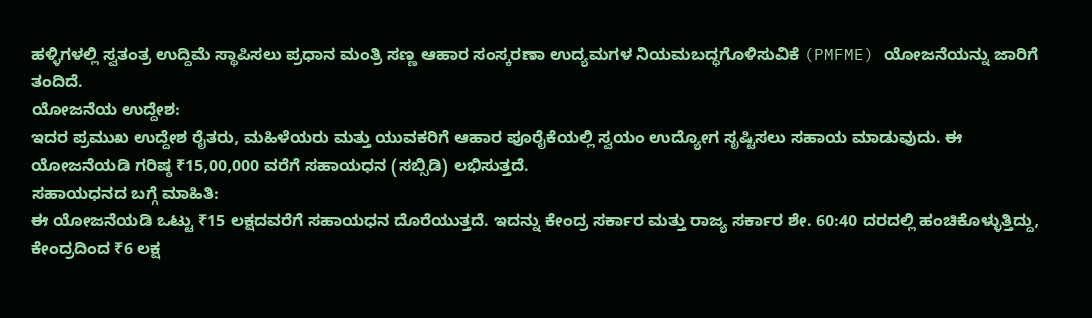ಹಳ್ಳಿಗಳಲ್ಲಿ ಸ್ವತಂತ್ರ ಉದ್ದಿಮೆ ಸ್ಥಾಪಿಸಲು ಪ್ರಧಾನ ಮಂತ್ರಿ ಸಣ್ಣ ಆಹಾರ ಸಂಸ್ಕರಣಾ ಉದ್ಯಮಗಳ ನಿಯಮಬದ್ಧಗೊಳಿಸುವಿಕೆ (PMFME) ಯೋಜನೆಯನ್ನು ಜಾರಿಗೆ ತಂದಿದೆ.
ಯೋಜನೆಯ ಉದ್ದೇಶ:
ಇದರ ಪ್ರಮುಖ ಉದ್ದೇಶ ರೈತರು, ಮಹಿಳೆಯರು ಮತ್ತು ಯುವಕರಿಗೆ ಆಹಾರ ಪೂರೈಕೆಯಲ್ಲಿ ಸ್ವಯಂ ಉದ್ಯೋಗ ಸೃಷ್ಟಿಸಲು ಸಹಾಯ ಮಾಡುವುದು. ಈ ಯೋಜನೆಯಡಿ ಗರಿಷ್ಠ ₹15,00,000 ವರೆಗೆ ಸಹಾಯಧನ (ಸಬ್ಸಿಡಿ) ಲಭಿಸುತ್ತದೆ.
ಸಹಾಯಧನದ ಬಗ್ಗೆ ಮಾಹಿತಿ:
ಈ ಯೋಜನೆಯಡಿ ಒಟ್ಟು ₹15 ಲಕ್ಷದವರೆಗೆ ಸಹಾಯಧನ ದೊರೆಯುತ್ತದೆ. ಇದನ್ನು ಕೇಂದ್ರ ಸರ್ಕಾರ ಮತ್ತು ರಾಜ್ಯ ಸರ್ಕಾರ ಶೇ. 60:40 ದರದಲ್ಲಿ ಹಂಚಿಕೊಳ್ಳುತ್ತಿದ್ದು, ಕೇಂದ್ರದಿಂದ ₹6 ಲಕ್ಷ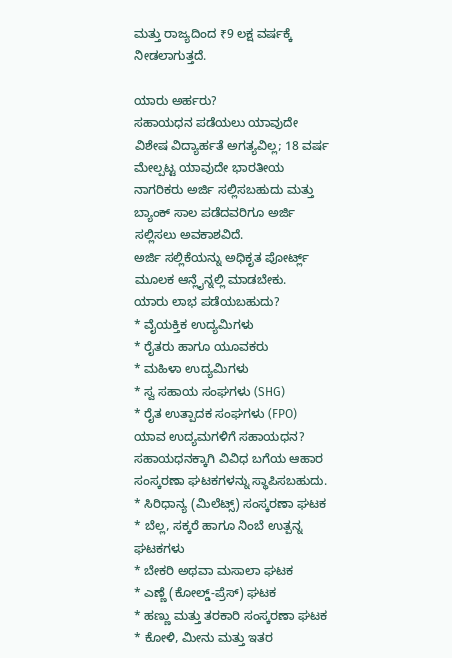ಮತ್ತು ರಾಜ್ಯದಿಂದ ₹9 ಲಕ್ಷ ವರ್ಷಕ್ಕೆ ನೀಡಲಾಗುತ್ತದೆ.

ಯಾರು ಅರ್ಹರು?
ಸಹಾಯಧನ ಪಡೆಯಲು ಯಾವುದೇ ವಿಶೇಷ ವಿದ್ಯಾರ್ಹತೆ ಅಗತ್ಯವಿಲ್ಲ; 18 ವರ್ಷ ಮೇಲ್ಪಟ್ಟ ಯಾವುದೇ ಭಾರತೀಯ ನಾಗರಿಕರು ಅರ್ಜಿ ಸಲ್ಲಿಸಬಹುದು ಮತ್ತು ಬ್ಯಾಂಕ್ ಸಾಲ ಪಡೆದವರಿಗೂ ಅರ್ಜಿ ಸಲ್ಲಿಸಲು ಅವಕಾಶವಿದೆ.
ಅರ್ಜಿ ಸಲ್ಲಿಕೆಯನ್ನು ಅಧಿಕೃತ ಪೋರ್ಟ್ಲ್ ಮೂಲಕ ಆನ್ಲೈನ್ನಲ್ಲಿ ಮಾಡಬೇಕು.
ಯಾರು ಲಾಭ ಪಡೆಯಬಹುದು?
* ವೈಯಕ್ತಿಕ ಉದ್ಯಮಿಗಳು
* ರೈತರು ಹಾಗೂ ಯೂವಕರು
* ಮಹಿಳಾ ಉದ್ಯಮಿಗಳು
* ಸ್ವ ಸಹಾಯ ಸಂಘಗಳು (SHG)
* ರೈತ ಉತ್ಪಾದಕ ಸಂಘಗಳು (FPO)
ಯಾವ ಉದ್ಯಮಗಳಿಗೆ ಸಹಾಯಧನ?
ಸಹಾಯಧನಕ್ಕಾಗಿ ವಿವಿಧ ಬಗೆಯ ಆಹಾರ ಸಂಸ್ಕರಣಾ ಘಟಕಗಳನ್ನು ಸ್ಥಾಪಿಸಬಹುದು.
* ಸಿರಿಧಾನ್ಯ (ಮಿಲೆಟ್ಸ್) ಸಂಸ್ಕರಣಾ ಘಟಕ
* ಬೆಲ್ಲ, ಸಕ್ಕರೆ ಹಾಗೂ ನಿಂಬೆ ಉತ್ಪನ್ನ ಘಟಕಗಳು
* ಬೇಕರಿ ಅಥವಾ ಮಸಾಲಾ ಘಟಕ
* ಎಣ್ಣೆ (ಕೋಲ್ಡ್-ಪ್ರೆಸ್) ಘಟಕ
* ಹಣ್ಣು ಮತ್ತು ತರಕಾರಿ ಸಂಸ್ಕರಣಾ ಘಟಕ
* ಕೋಳಿ, ಮೀನು ಮತ್ತು ಇತರ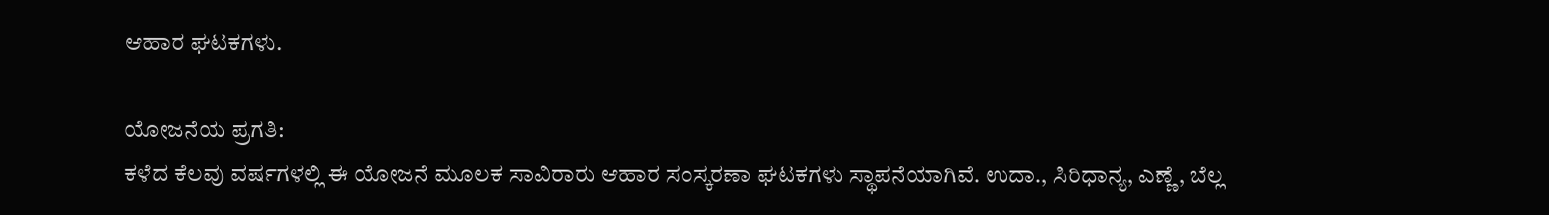ಆಹಾರ ಘಟಕಗಳು.

ಯೋಜನೆಯ ಪ್ರಗತಿ:
ಕಳೆದ ಕೆಲವು ವರ್ಷಗಳಲ್ಲಿ ಈ ಯೋಜನೆ ಮೂಲಕ ಸಾವಿರಾರು ಆಹಾರ ಸಂಸ್ಕರಣಾ ಘಟಕಗಳು ಸ್ಥಾಪನೆಯಾಗಿವೆ. ಉದಾ., ಸಿರಿಧಾನ್ಯ, ಎಣ್ಣೆ, ಬೆಲ್ಲ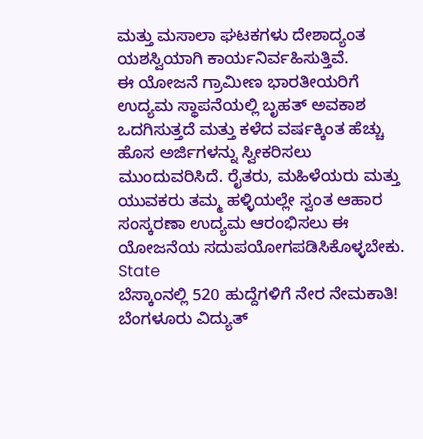ಮತ್ತು ಮಸಾಲಾ ಘಟಕಗಳು ದೇಶಾದ್ಯಂತ ಯಶಸ್ವಿಯಾಗಿ ಕಾರ್ಯನಿರ್ವಹಿಸುತ್ತಿವೆ.
ಈ ಯೋಜನೆ ಗ್ರಾಮೀಣ ಭಾರತೀಯರಿಗೆ ಉದ್ಯಮ ಸ್ಥಾಪನೆಯಲ್ಲಿ ಬೃಹತ್ ಅವಕಾಶ ಒದಗಿಸುತ್ತದೆ ಮತ್ತು ಕಳೆದ ವರ್ಷಕ್ಕಿಂತ ಹೆಚ್ಚು ಹೊಸ ಅರ್ಜಿಗಳನ್ನು ಸ್ವೀಕರಿಸಲು ಮುಂದುವರಿಸಿದೆ. ರೈತರು, ಮಹಿಳೆಯರು ಮತ್ತು ಯುವಕರು ತಮ್ಮ ಹಳ್ಳಿಯಲ್ಲೇ ಸ್ವಂತ ಆಹಾರ ಸಂಸ್ಕರಣಾ ಉದ್ಯಮ ಆರಂಭಿಸಲು ಈ ಯೋಜನೆಯ ಸದುಪಯೋಗಪಡಿಸಿಕೊಳ್ಳಬೇಕು.
State
ಬೆಸ್ಕಾಂನಲ್ಲಿ 520 ಹುದ್ದೆಗಳಿಗೆ ನೇರ ನೇಮಕಾತಿ!
ಬೆಂಗಳೂರು ವಿದ್ಯುತ್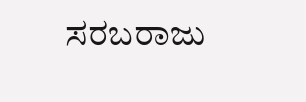ಸರಬರಾಜು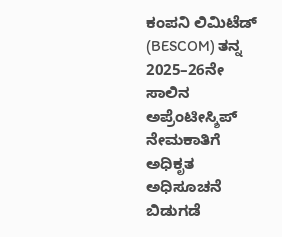ಕಂಪನಿ ಲಿಮಿಟೆಡ್ (BESCOM) ತನ್ನ 2025–26ನೇ ಸಾಲಿನ ಅಪ್ರೆಂಟೀಸ್ಶಿಪ್ ನೇಮಕಾತಿಗೆ ಅಧಿಕೃತ ಅಧಿಸೂಚನೆ ಬಿಡುಗಡೆ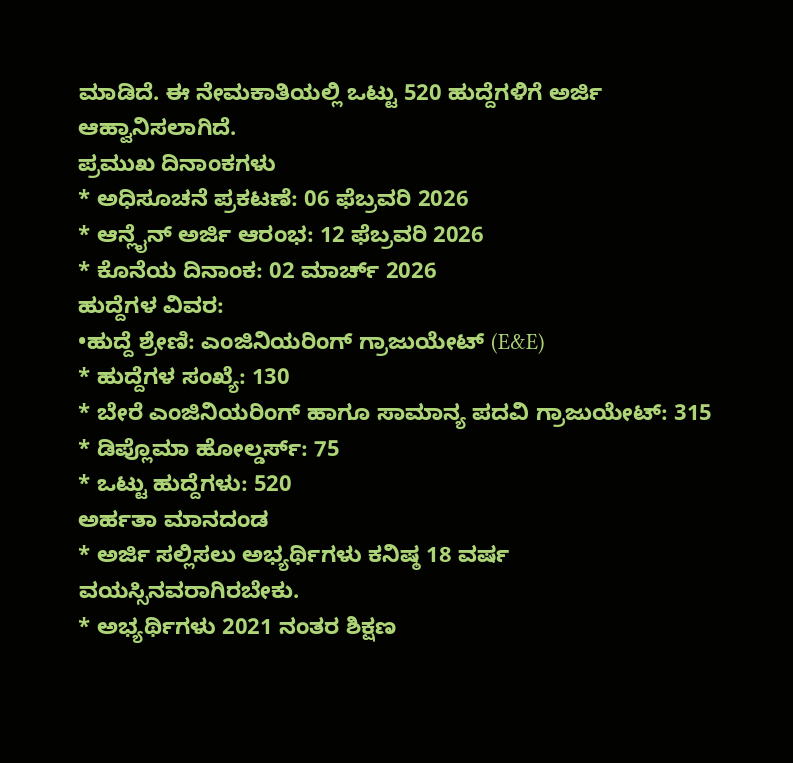ಮಾಡಿದೆ. ಈ ನೇಮಕಾತಿಯಲ್ಲಿ ಒಟ್ಟು 520 ಹುದ್ದೆಗಳಿಗೆ ಅರ್ಜಿ ಆಹ್ವಾನಿಸಲಾಗಿದೆ.
ಪ್ರಮುಖ ದಿನಾಂಕಗಳು
* ಅಧಿಸೂಚನೆ ಪ್ರಕಟಣೆ: 06 ಫೆಬ್ರವರಿ 2026
* ಆನ್ಲೈನ್ ಅರ್ಜಿ ಆರಂಭ: 12 ಫೆಬ್ರವರಿ 2026
* ಕೊನೆಯ ದಿನಾಂಕ: 02 ಮಾರ್ಚ್ 2026
ಹುದ್ದೆಗಳ ವಿವರ:
•ಹುದ್ದೆ ಶ್ರೇಣಿ: ಎಂಜಿನಿಯರಿಂಗ್ ಗ್ರಾಜುಯೇಟ್ (E&E)
* ಹುದ್ದೆಗಳ ಸಂಖ್ಯೆ: 130
* ಬೇರೆ ಎಂಜಿನಿಯರಿಂಗ್ ಹಾಗೂ ಸಾಮಾನ್ಯ ಪದವಿ ಗ್ರಾಜುಯೇಟ್: 315
* ಡಿಪ್ಲೊಮಾ ಹೋಲ್ಡರ್ಸ್: 75
* ಒಟ್ಟು ಹುದ್ದೆಗಳು: 520
ಅರ್ಹತಾ ಮಾನದಂಡ
* ಅರ್ಜಿ ಸಲ್ಲಿಸಲು ಅಭ್ಯರ್ಥಿಗಳು ಕನಿಷ್ಠ 18 ವರ್ಷ ವಯಸ್ಸಿನವರಾಗಿರಬೇಕು.
* ಅಭ್ಯರ್ಥಿಗಳು 2021 ನಂತರ ಶಿಕ್ಷಣ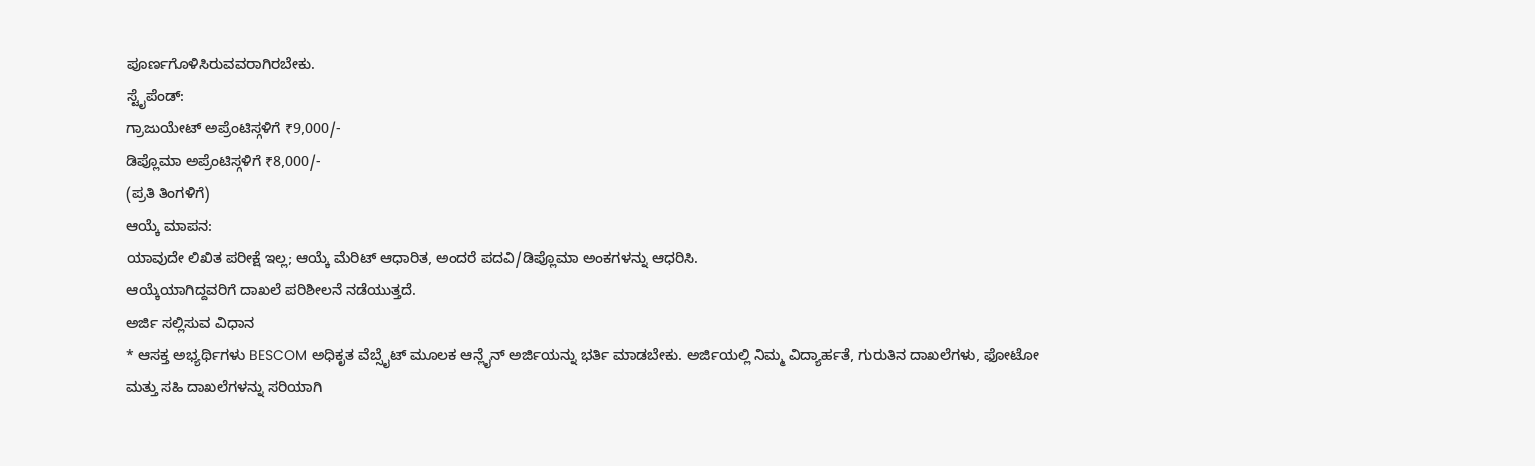ಪೂರ್ಣಗೊಳಿಸಿರುವವರಾಗಿರಬೇಕು.
ಸ್ಟೈಪೆಂಡ್:
ಗ್ರಾಜುಯೇಟ್ ಅಪ್ರೆಂಟಿಸ್ಗಳಿಗೆ ₹9,000/-
ಡಿಪ್ಲೊಮಾ ಅಪ್ರೆಂಟಿಸ್ಗಳಿಗೆ ₹8,000/-
(ಪ್ರತಿ ತಿಂಗಳಿಗೆ)
ಆಯ್ಕೆ ಮಾಪನ:
ಯಾವುದೇ ಲಿಖಿತ ಪರೀಕ್ಷೆ ಇಲ್ಲ; ಆಯ್ಕೆ ಮೆರಿಟ್ ಆಧಾರಿತ, ಅಂದರೆ ಪದವಿ/ಡಿಪ್ಲೊಮಾ ಅಂಕಗಳನ್ನು ಆಧರಿಸಿ.
ಆಯ್ಕೆಯಾಗಿದ್ದವರಿಗೆ ದಾಖಲೆ ಪರಿಶೀಲನೆ ನಡೆಯುತ್ತದೆ.
ಅರ್ಜಿ ಸಲ್ಲಿಸುವ ವಿಧಾನ
* ಆಸಕ್ತ ಅಭ್ಯರ್ಥಿಗಳು BESCOM ಅಧಿಕೃತ ವೆಬ್ಸೈಟ್ ಮೂಲಕ ಆನ್ಲೈನ್ ಅರ್ಜಿಯನ್ನು ಭರ್ತಿ ಮಾಡಬೇಕು. ಅರ್ಜಿಯಲ್ಲಿ ನಿಮ್ಮ ವಿದ್ಯಾರ್ಹತೆ, ಗುರುತಿನ ದಾಖಲೆಗಳು, ಫೋಟೋ ಮತ್ತು ಸಹಿ ದಾಖಲೆಗಳನ್ನು ಸರಿಯಾಗಿ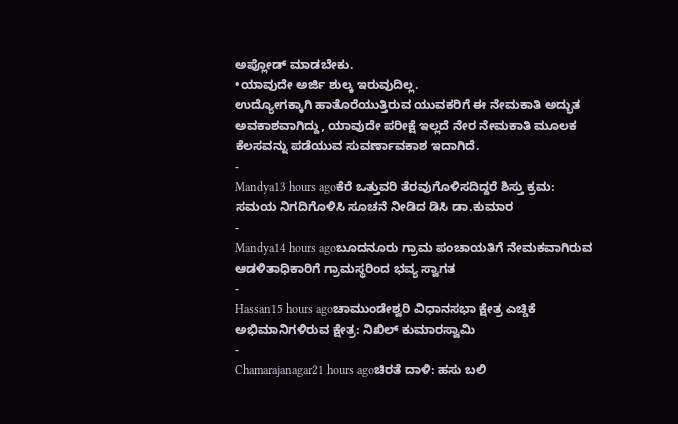ಅಪ್ಲೋಡ್ ಮಾಡಬೇಕು.
•ಯಾವುದೇ ಅರ್ಜಿ ಶುಲ್ಕ ಇರುವುದಿಲ್ಲ.
ಉದ್ಯೋಗಕ್ಕಾಗಿ ಹಾತೊರೆಯುತ್ತಿರುವ ಯುವಕರಿಗೆ ಈ ನೇಮಕಾತಿ ಅದ್ಭುತ ಅವಕಾಶವಾಗಿದ್ದು, ಯಾವುದೇ ಪರೀಕ್ಷೆ ಇಲ್ಲದೆ ನೇರ ನೇಮಕಾತಿ ಮೂಲಕ ಕೆಲಸವನ್ನು ಪಡೆಯುವ ಸುವರ್ಣಾವಕಾಶ ಇದಾಗಿದೆ.
-
Mandya13 hours agoಕೆರೆ ಒತ್ತುವರಿ ತೆರವುಗೊಳಿಸದಿದ್ದರೆ ಶಿಸ್ತು ಕ್ರಮ: ಸಮಯ ನಿಗದಿಗೊಳಿಸಿ ಸೂಚನೆ ನೀಡಿದ ಡಿಸಿ ಡಾ.ಕುಮಾರ
-
Mandya14 hours agoಬೂದನೂರು ಗ್ರಾಮ ಪಂಚಾಯತಿಗೆ ನೇಮಕವಾಗಿರುವ ಆಡಳಿತಾಧಿಕಾರಿಗೆ ಗ್ರಾಮಸ್ಥರಿಂದ ಭವ್ಯ ಸ್ವಾಗತ
-
Hassan15 hours agoಚಾಮುಂಡೇಶ್ವರಿ ವಿಧಾನಸಭಾ ಕ್ಷೇತ್ರ ಎಚ್ಡಿಕೆ ಅಭಿಮಾನಿಗಳಿರುವ ಕ್ಷೇತ್ರ: ನಿಖಿಲ್ ಕುಮಾರಸ್ವಾಮಿ
-
Chamarajanagar21 hours agoಚಿರತೆ ದಾಳಿ: ಹಸು ಬಲಿ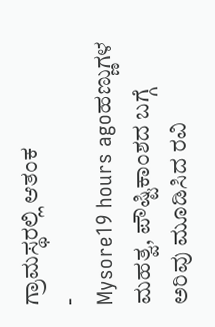ಗ್ರಾಮಸ್ಥರಲ್ಲಿ ಆತಂಕ
-
Mysore19 hours agoಹಣ್ಣುಗಳ ಮಹತ್ವ, ಪೌಷ್ಟಿಕಾಂಶದ ಬಗ್ಗೆ ಅರಿವು ಮೂಡಿಸಿದ ರವಿ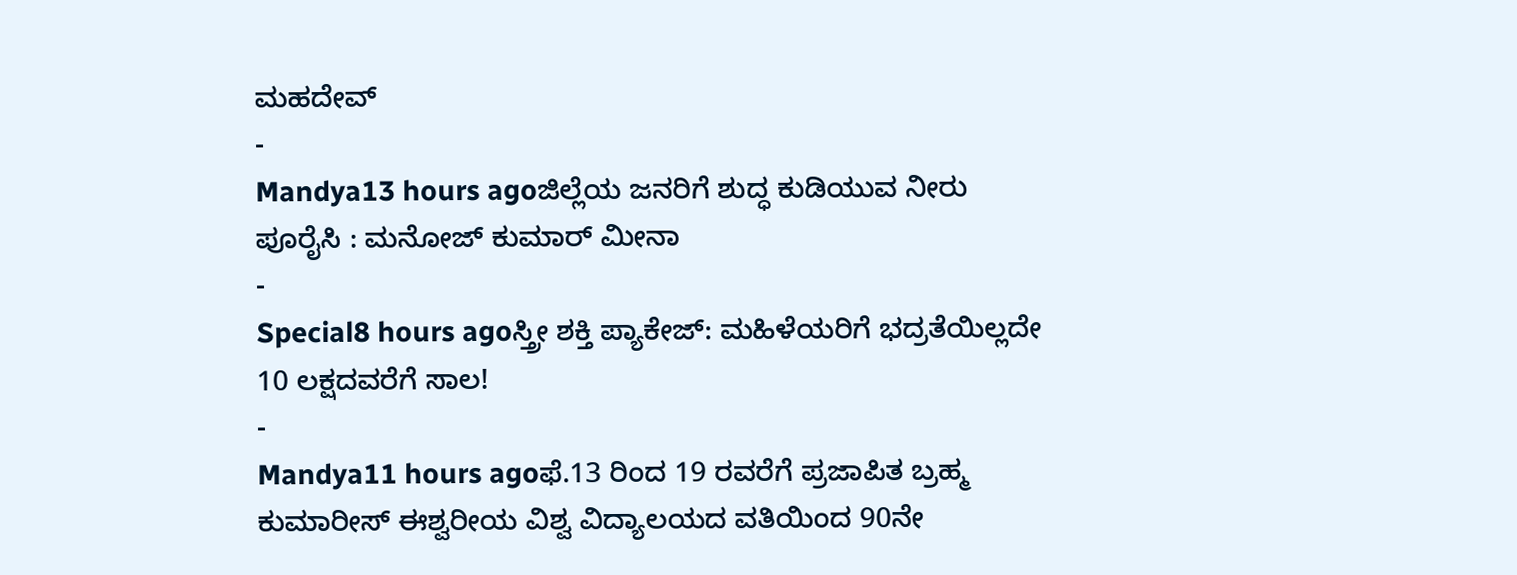ಮಹದೇವ್
-
Mandya13 hours agoಜಿಲ್ಲೆಯ ಜನರಿಗೆ ಶುದ್ಧ ಕುಡಿಯುವ ನೀರು ಪೂರೈಸಿ : ಮನೋಜ್ ಕುಮಾರ್ ಮೀನಾ
-
Special8 hours agoಸ್ತ್ರೀ ಶಕ್ತಿ ಪ್ಯಾಕೇಜ್: ಮಹಿಳೆಯರಿಗೆ ಭದ್ರತೆಯಿಲ್ಲದೇ 10 ಲಕ್ಷದವರೆಗೆ ಸಾಲ!
-
Mandya11 hours agoಫೆ.13 ರಿಂದ 19 ರವರೆಗೆ ಪ್ರಜಾಪಿತ ಬ್ರಹ್ಮ ಕುಮಾರೀಸ್ ಈಶ್ವರೀಯ ವಿಶ್ವ ವಿದ್ಯಾಲಯದ ವತಿಯಿಂದ 90ನೇ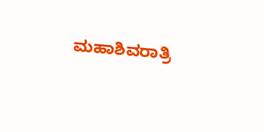ಮಹಾಶಿವರಾತ್ರಿ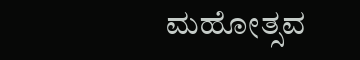ಮಹೋತ್ಸವ